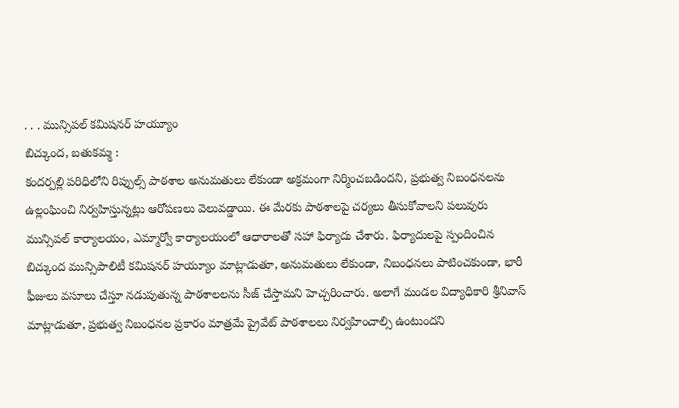. . . మున్సిపల్ కమిషనర్ హయ్యూం
బిచ్కుంద, బతుకమ్మ :
కందర్పల్లి పరిధిలోని రిప్పుల్స్ పాఠశాల అనుమతులు లేకుండా అక్రమంగా నిర్మించబడిందని, ప్రభుత్వ నిబంధనలను ఉల్లంఘించి నిర్వహిస్తున్నట్లు ఆరోపణలు వెలువడ్డాయి. ఈ మేరకు పాఠశాలపై చర్యలు తీసుకోవాలని పలువురు మున్సిపల్ కార్యాలయం, ఎమ్మార్వో కార్యాలయంలో ఆధారాలతో సహా ఫిర్యాదు చేశారు. ఫిర్యాదులపై స్పందించిన బిచ్కుంద మున్సిపాలిటీ కమిషనర్ హయ్యూం మాట్లాడుతూ, అనుమతులు లేకుండా, నిబంధనలు పాటించకుండా, భారీ ఫీజులు వసూలు చేస్తూ నడుపుతున్న పాఠశాలలను సీజ్ చేస్తామని హెచ్చరించారు. అలాగే మండల విద్యాధికారి శ్రీనివాస్ మాట్లాడుతూ, ప్రభుత్వ నిబంధనల ప్రకారం మాత్రమే ప్రైవేట్ పాఠశాలలు నిర్వహించాల్సి ఉంటుందని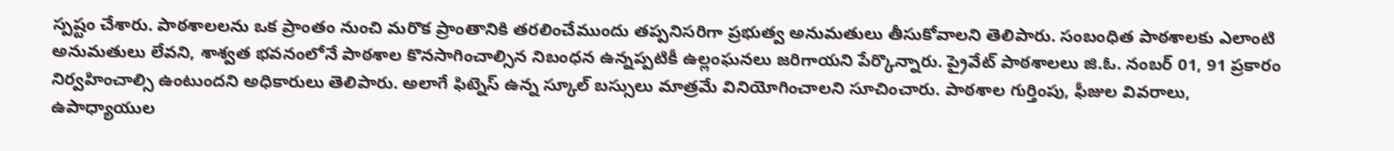స్పష్టం చేశారు. పాఠశాలలను ఒక ప్రాంతం నుంచి మరొక ప్రాంతానికి తరలించేముందు తప్పనిసరిగా ప్రభుత్వ అనుమతులు తీసుకోవాలని తెలిపారు. సంబంధిత పాఠశాలకు ఎలాంటి అనుమతులు లేవని, శాశ్వత భవనంలోనే పాఠశాల కొనసాగించాల్సిన నిబంధన ఉన్నప్పటికీ ఉల్లంఘనలు జరిగాయని పేర్కొన్నారు. ప్రైవేట్ పాఠశాలలు జి.ఓ. నంబర్ 01, 91 ప్రకారం నిర్వహించాల్సి ఉంటుందని అధికారులు తెలిపారు. అలాగే ఫిట్నెస్ ఉన్న స్కూల్ బస్సులు మాత్రమే వినియోగించాలని సూచించారు. పాఠశాల గుర్తింపు, ఫీజుల వివరాలు, ఉపాధ్యాయుల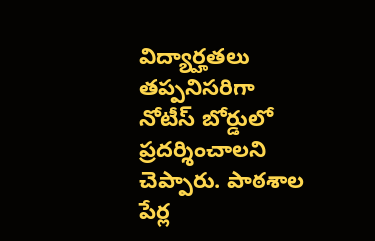విద్యార్హతలు తప్పనిసరిగా నోటీస్ బోర్డులో ప్రదర్శించాలని చెప్పారు. పాఠశాల పేర్ల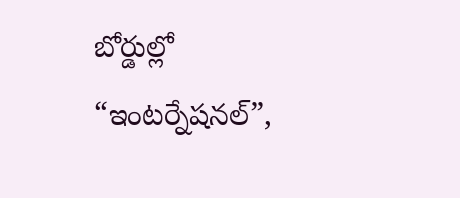బోర్డుల్లో “ఇంటర్నేషనల్”,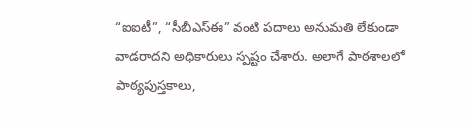“ఐఐటీ”, “సీబీఎస్ఈ” వంటి పదాలు అనుమతి లేకుండా వాడరాదని అధికారులు స్పష్టం చేశారు. అలాగే పాఠశాలలో పాఠ్యపుస్తకాలు,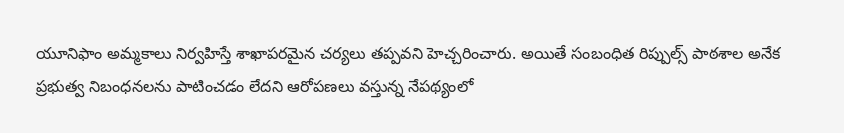యూనిఫాం అమ్మకాలు నిర్వహిస్తే శాఖాపరమైన చర్యలు తప్పవని హెచ్చరించారు. అయితే సంబంధిత రిప్పుల్స్ పాఠశాల అనేక ప్రభుత్వ నిబంధనలను పాటించడం లేదని ఆరోపణలు వస్తున్న నేపథ్యంలో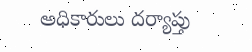అధికారులు దర్యాప్తు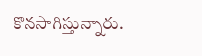కొనసాగిస్తున్నారు.